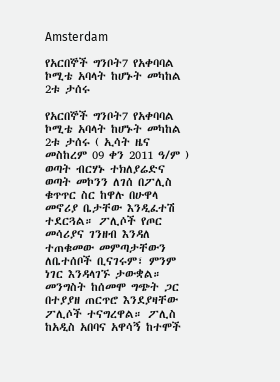Amsterdam

የአርበኞች ግንቦት7 የአቀባባል ኮሚቴ አባላት ከሆኑት መካከል 2ቱ ታሰሩ

የአርበኞች ግንቦት7 የአቀባባል ኮሚቴ አባላት ከሆኑት መካከል 2ቱ ታሰሩ ( ኢሳት ዜና መስከረም 09 ቀን 2011 ዓ/ም ) ወጣት ብርሃኑ ተክለያሬድና ወጣት መኮንን ለገሰ በፖሊስ ቁጥጥር ስር ከዋሉ በሁዋላ መኖሪያ ቤታቸው እንዲፈተሽ ተደርጓል። ፖሊሶች የጦር መሳሪያና ገንዘብ እንዳለ ተጠቁመው መምጣታቸውን ለቤተሰቦች ቢናገሩም፣ ምንም ነገር እንዳላገኙ ታውቋል። መንግስት ከሰመሞ ግጭት ጋር በተያያዘ ጠርጥሮ እንደያዛቸው ፖሊሶች ተናግረዋል። ፖሊስ ከአዲስ አበባና አዋሳኝ ከተሞች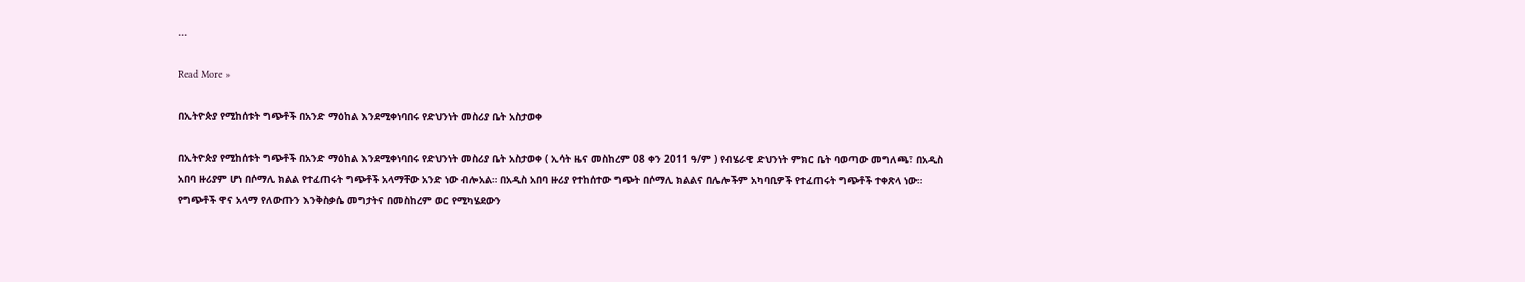...

Read More »

በኢትዮጵያ የሚከሰቱት ግጭቶች በአንድ ማዕከል እንደሚቀነባበሩ የድህንነት መስሪያ ቤት አስታወቀ

በኢትዮጵያ የሚከሰቱት ግጭቶች በአንድ ማዕከል እንደሚቀነባበሩ የድህንነት መስሪያ ቤት አስታወቀ ( ኢሳት ዜና መስከረም 08 ቀን 2011 ዓ/ም ) የብሄራዊ ድህንነት ምክር ቤት ባወጣው መግለጫ፣ በአዲስ አበባ ዙሪያም ሆነ በሶማሊ ክልል የተፈጠሩት ግጭቶች አላማቸው አንድ ነው ብሎአል። በአዲስ አበባ ዙሪያ የተከሰተው ግጭት በሶማሊ ክልልና በሌሎችም አካባቢዎች የተፈጠሩት ግጭቶች ተቀጽላ ነው። የግጭቶች ዋና አላማ የለውጡን እንቅስቃሴ መግታትና በመስከረም ወር የሚካሄደውን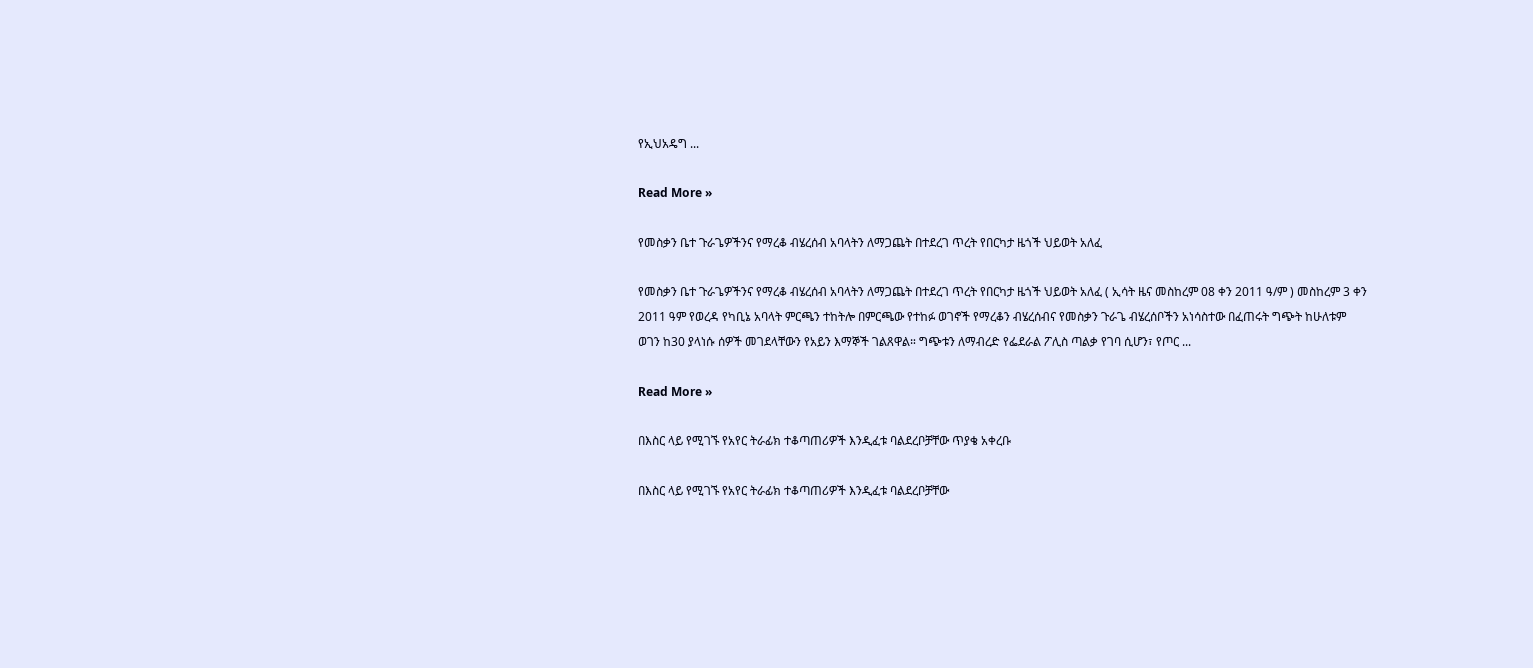የኢህአዴግ ...

Read More »

የመስቃን ቤተ ጉራጌዎችንና የማረቆ ብሄረሰብ አባላትን ለማጋጨት በተደረገ ጥረት የበርካታ ዜጎች ህይወት አለፈ

የመስቃን ቤተ ጉራጌዎችንና የማረቆ ብሄረሰብ አባላትን ለማጋጨት በተደረገ ጥረት የበርካታ ዜጎች ህይወት አለፈ ( ኢሳት ዜና መስከረም 08 ቀን 2011 ዓ/ም ) መስከረም 3 ቀን 2011 ዓም የወረዳ የካቢኔ አባላት ምርጫን ተከትሎ በምርጫው የተከፉ ወገኖች የማረቆን ብሄረሰብና የመስቃን ጉራጌ ብሄረሰቦችን አነሳስተው በፈጠሩት ግጭት ከሁለቱም ወገን ከ30 ያላነሱ ሰዎች መገደላቸውን የአይን እማኞች ገልጸዋል። ግጭቱን ለማብረድ የፌደራል ፖሊስ ጣልቃ የገባ ሲሆን፣ የጦር ...

Read More »

በእስር ላይ የሚገኙ የአየር ትራፊክ ተቆጣጠሪዎች እንዲፈቱ ባልደረቦቻቸው ጥያቄ አቀረቡ

በእስር ላይ የሚገኙ የአየር ትራፊክ ተቆጣጠሪዎች እንዲፈቱ ባልደረቦቻቸው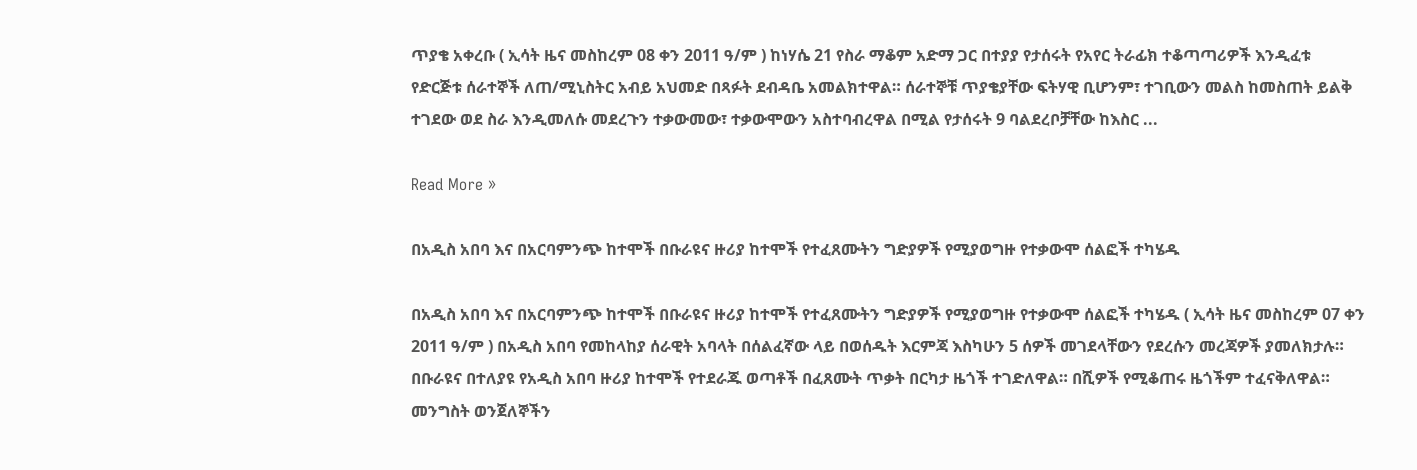ጥያቄ አቀረቡ ( ኢሳት ዜና መስከረም 08 ቀን 2011 ዓ/ም ) ከነሃሴ 21 የስራ ማቆም አድማ ጋር በተያያ የታሰሩት የአየር ትራፊክ ተቆጣጣሪዎች እንዲፈቱ የድርጅቱ ሰራተኞች ለጠ/ሚኒስትር አብይ አህመድ በጻፉት ደብዳቤ አመልክተዋል። ሰራተኞቹ ጥያቄያቸው ፍትሃዊ ቢሆንም፣ ተገቢውን መልስ ከመስጠት ይልቅ ተገደው ወደ ስራ እንዲመለሱ መደረጉን ተቃውመው፣ ተቃውሞውን አስተባብረዋል በሚል የታሰሩት 9 ባልደረቦቻቸው ከእስር ...

Read More »

በአዲስ አበባ እና በአርባምንጭ ከተሞች በቡራዩና ዙሪያ ከተሞች የተፈጸሙትን ግድያዎች የሚያወግዙ የተቃውሞ ሰልፎች ተካሄዱ

በአዲስ አበባ እና በአርባምንጭ ከተሞች በቡራዩና ዙሪያ ከተሞች የተፈጸሙትን ግድያዎች የሚያወግዙ የተቃውሞ ሰልፎች ተካሄዱ ( ኢሳት ዜና መስከረም 07 ቀን 2011 ዓ/ም ) በአዲስ አበባ የመከላከያ ሰራዊት አባላት በሰልፈኛው ላይ በወሰዱት እርምጃ እስካሁን 5 ሰዎች መገደላቸውን የደረሱን መረጃዎች ያመለክታሉ። በቡራዩና በተለያዩ የአዲስ አበባ ዙሪያ ከተሞች የተደራጁ ወጣቶች በፈጸሙት ጥቃት በርካታ ዜጎች ተገድለዋል። በሺዎች የሚቆጠሩ ዜጎችም ተፈናቅለዋል። መንግስት ወንጀለኞችን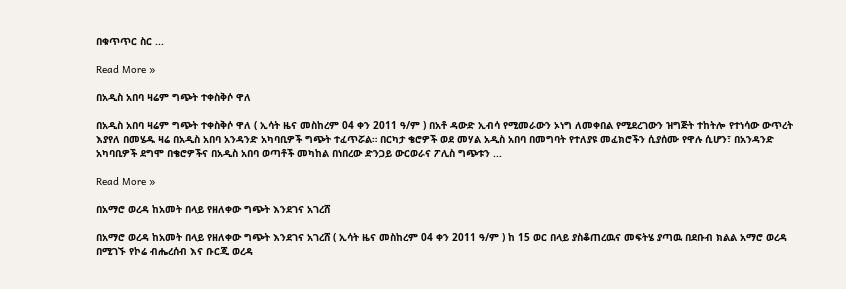በቁጥጥር ስር ...

Read More »

በአዲስ አበባ ዛሬም ግጭት ተቀስቅሶ ዋለ

በአዲስ አበባ ዛሬም ግጭት ተቀስቅሶ ዋለ ( ኢሳት ዜና መስከረም 04 ቀን 2011 ዓ/ም ) በአቶ ዳውድ ኢብሳ የሚመራውን ኦነግ ለመቀበል የሚደረገውን ዝግጅት ተከትሎ የተነሳው ውጥረት እያየለ በመሄዱ ዛሬ በአዲስ አበባ አንዳንድ አካባቢዎች ግጭት ተፈጥሯል። በርካታ ቄሮዎች ወደ መሃል አዲስ አበባ በመግባት የተለያዩ መፈክሮችን ሲያሰሙ የዋሉ ሲሆን፣ በአንዳንድ አካባቢዎች ደግሞ በቄሮዎችና በአዲስ አበባ ወጣቶች መካከል በነበረው ድንጋይ ውርወራና ፖሊስ ግጭቱን ...

Read More »

በአማሮ ወረዳ ከአመት በላይ የዘለቀው ግጭት እንደገና አገረሸ

በአማሮ ወረዳ ከአመት በላይ የዘለቀው ግጭት እንደገና አገረሸ ( ኢሳት ዜና መስከረም 04 ቀን 2011 ዓ/ም ) ከ 15 ወር በላይ ያስቆጠረዉና መፍትሄ ያጣዉ በደቡብ ክልል አማሮ ወረዳ በሚገኙ የኮሬ ብሔረሰብ እና ቡርጂ ወረዳ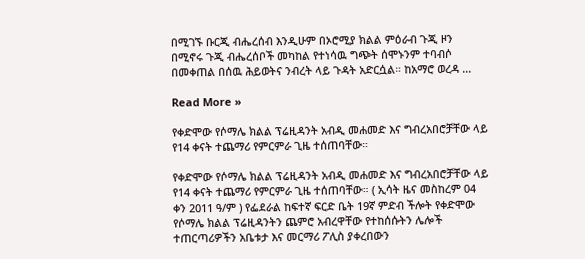በሚገኙ ቡርጂ ብሔረሰብ እንዲሁም በኦሮሚያ ክልል ምዕራብ ጉጂ ዞን በሚኖሩ ጉጂ ብሔረሰቦች መካከል የተነሳዉ ግጭት ሰሞኑንም ተባብሶ በመቀጠል በሰዉ ሕይወትና ንብረት ላይ ጉዳት አድርሷል። ከአማሮ ወረዳ ...

Read More »

የቀድሞው የሶማሌ ክልል ፕሬዚዳንት አብዲ መሐመድ እና ግብረአበሮቻቸው ላይ የ14 ቀናት ተጨማሪ የምርምራ ጊዜ ተሰጠባቸው።

የቀድሞው የሶማሌ ክልል ፕሬዚዳንት አብዲ መሐመድ እና ግብረአበሮቻቸው ላይ የ14 ቀናት ተጨማሪ የምርምራ ጊዜ ተሰጠባቸው። ( ኢሳት ዜና መስከረም 04 ቀን 2011 ዓ/ም ) የፌደራል ከፍተኛ ፍርድ ቤት 19ኛ ምድብ ችሎት የቀድሞው የሶማሌ ክልል ፕሬዚዳንትን ጨምሮ አብረዋቸው የተከሰሱትን ሌሎች ተጠርጣሪዎችን አቤቱታ እና መርማሪ ፖሊስ ያቀረበውን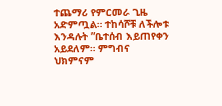ተጨማሪ የምርመራ ጊዜ አድምጧል። ተከሳሾቹ ለችሎቱ እንዳሉት ”ቤተሰብ እይጠየቀን አይደለም። ምግብና ህክምናም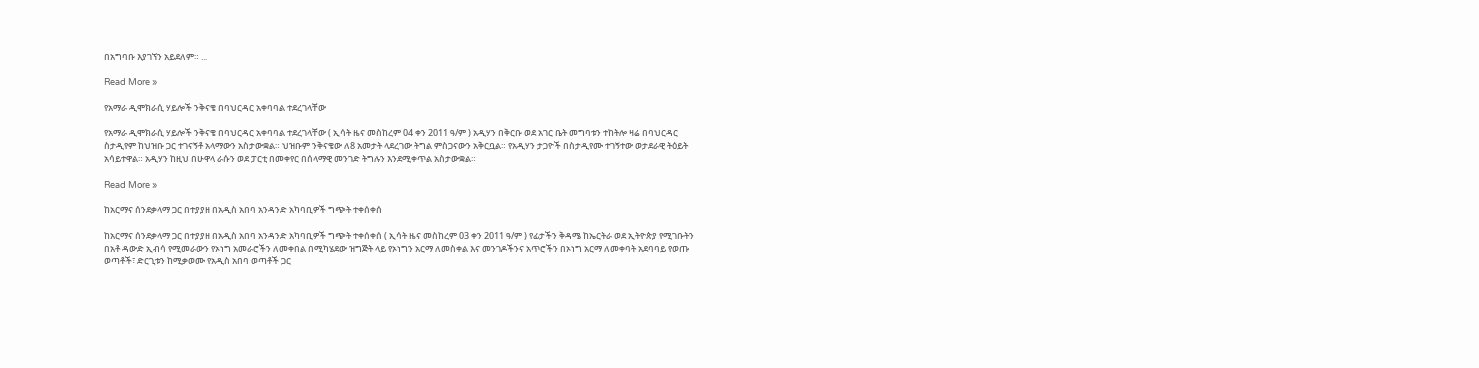በአግባቡ እያገኘን አይደለም። ...

Read More »

የአማራ ዲሞክራሲ ሃይሎች ንቅናቄ በባህርዳር አቀባባል ተደረገላቸው

የአማራ ዲሞክራሲ ሃይሎች ንቅናቄ በባህርዳር አቀባባል ተደረገላቸው ( ኢሳት ዜና መስከረም 04 ቀን 2011 ዓ/ም ) አዲሃን በቅርቡ ወደ አገር ቤት መግባቱን ተከትሎ ዛሬ በባህርዳር ስታዲየም ከህዝቡ ጋር ተገናኝቶ አላማውን አስታውቋል። ህዝቡም ንቅናቄው ለ8 አመታት ላደረገው ትግል ምስጋናውን አቅርቧል። የአዲሃን ታጋዮች በስታዲየሙ ተገኝተው ወታደራዊ ትዕይት አሳይተዋል። አዲሃን ከዚህ በሁዋላ ራሱን ወደ ፓርቲ በመቀየር በሰላማዊ መንገድ ትግሉን እንደሚቀጥል አስታውቋል።

Read More »

ከአርማና ሰንደቃላማ ጋር በተያያዘ በአዲስ አበባ አንዳንድ አካባቢዎች ግጭት ተቀሰቀሰ

ከአርማና ሰንደቃላማ ጋር በተያያዘ በአዲስ አበባ አንዳንድ አካባቢዎች ግጭት ተቀሰቀሰ ( ኢሳት ዜና መስከረም 03 ቀን 2011 ዓ/ም ) የፊታችን ቅዳሜ ከኤርትራ ወደ ኢትዮጵያ የሚገቡትን በአቶ ዳውድ ኢብሳ የሚመራውን የኦነግ አመራሮችን ለመቀበል በሚካሄደው ዝግጅት ላይ የኦነግን አርማ ለመስቀል እና መንገዶችንና አጥሮችን በኦነግ አርማ ለመቀባት አደባባይ የወጡ ወጣቶች፣ ድርጊቱን ከሚቃወሙ የአዲስ አበባ ወጣቶች ጋር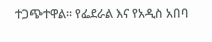ተጋጭተዋል። የፌደራል እና የአዲስ አበባ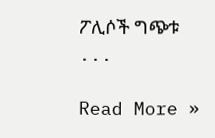ፖሊሶች ግጭቱ ...

Read More »